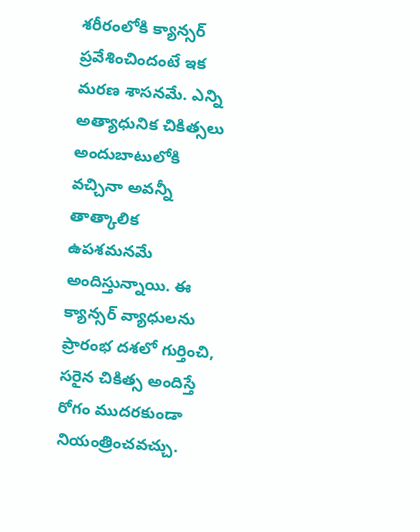శరీరంలోకి క్యాన్సర్ ప్రవేశించిందంటే ఇక మరణ శాసనమే. ఎన్ని అత్యాధునిక చికిత్సలు అందుబాటులోకి
వచ్చినా అవన్నీ తాత్కాలిక ఉపశమనమే అందిస్తున్నాయి. ఈ క్యాన్సర్ వ్యాధులను ప్రారంభ దశలో గుర్తించి, సరైన చికిత్స అందిస్తే రోగం ముదరకుండా నియంత్రించవచ్చు.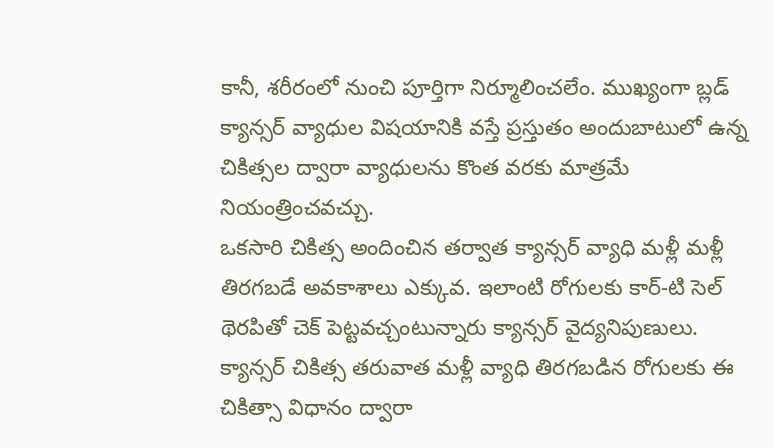కానీ, శరీరంలో నుంచి పూర్తిగా నిర్మూలించలేం. ముఖ్యంగా బ్లడ్ క్యాన్సర్ వ్యాధుల విషయానికి వస్తే ప్రస్తుతం అందుబాటులో ఉన్న చికిత్సల ద్వారా వ్యాధులను కొంత వరకు మాత్రమే నియంత్రించవచ్చు.
ఒకసారి చికిత్స అందించిన తర్వాత క్యాన్సర్ వ్యాధి మళ్లీ మళ్లీ తిరగబడే అవకాశాలు ఎక్కువ. ఇలాంటి రోగులకు కార్-టి సెల్ థెరపితో చెక్ పెట్టవచ్చంటున్నారు క్యాన్సర్ వైద్యనిపుణులు. క్యాన్సర్ చికిత్స తరువాత మళ్లీ వ్యాధి తిరగబడిన రోగులకు ఈ చికిత్సా విధానం ద్వారా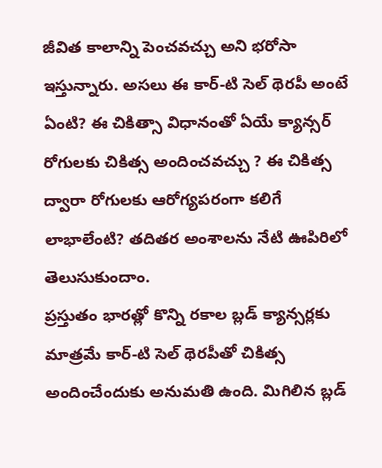జీవిత కాలాన్ని పెంచవచ్చు అని భరోసా ఇస్తున్నారు. అసలు ఈ కార్-టి సెల్ థెరపీ అంటే ఏంటి? ఈ చికిత్సా విధానంతో ఏయే క్యాన్సర్ రోగులకు చికిత్స అందించవచ్చు ? ఈ చికిత్స ద్వారా రోగులకు ఆరోగ్యపరంగా కలిగే లాభాలేంటి? తదితర అంశాలను నేటి ఊపిరిలో తెలుసుకుందాం.
ప్రస్తుతం భారత్లో కొన్ని రకాల బ్లడ్ క్యాన్సర్లకు మాత్రమే కార్-టి సెల్ థెరపీతో చికిత్స అందించేందుకు అనుమతి ఉంది. మిగిలిన బ్లడ్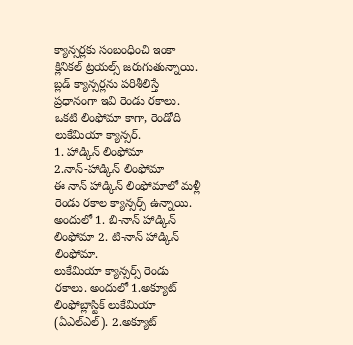క్యాన్సర్లకు సంబంధించి ఇంకా క్లినికల్ ట్రయల్స్ జరుగుతున్నాయి. బ్లడ్ క్యాన్సర్లను పరిశీలిస్తే ప్రధానంగా ఇవి రెండు రకాలు. ఒకటి లింఫోమా కాగా, రెండోది లుకేమియా క్యాన్సర్.
1. హాడ్కిన్ లింఫోమా
2.నాన్-హాడ్కిన్ లింఫోమా
ఈ నాన్ హాడ్కిన్ లింఫోమాలో మళ్లీ రెండు రకాల క్యాన్సర్స్ ఉన్నాయి. అందులో 1. బి-నాన్ హాడ్కిన్ లింఫోమా 2. టి-నాన్ హాడ్కిన్ లింఫోమా.
లుకేమియా క్యాన్సర్స్ రెండు రకాలు. అందులో 1.అక్యూట్ లింఫోబ్లాస్టిక్ లుకేమియా (ఏఎల్ఎల్). 2.అక్యూట్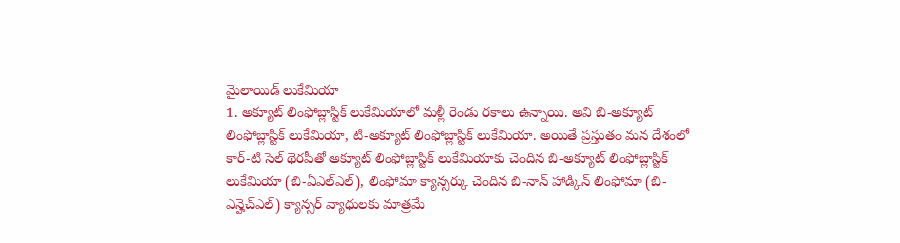మైలాయిడ్ లుకేమియా
1. అక్యూట్ లింఫోబ్లాస్టిక్ లుకేమియాలో మళ్లీ రెండు రకాలు ఉన్నాయి. అవి బి-అక్యూట్ లింఫోబ్లాస్టిక్ లుకేమియా, టి-అక్యూట్ లింఫోబ్లాస్టిక్ లుకేమియా. అయితే ప్రస్తుతం మన దేశంలో కార్-టి సెల్ థెరపీతో అక్యూట్ లింఫోబ్లాస్టిక్ లుకేమియాకు చెందిన బి-అక్యూట్ లింఫోబ్లాస్టిక్ లుకేమియా (బి-ఏఎల్ఎల్), లింఫోమా క్యాన్సర్కు చెందిన బి-నాన్ హాడ్కిన్ లింఫోమా (బి-ఎన్హెచ్ఎల్) క్యాన్సర్ వ్యాధులకు మాత్రమే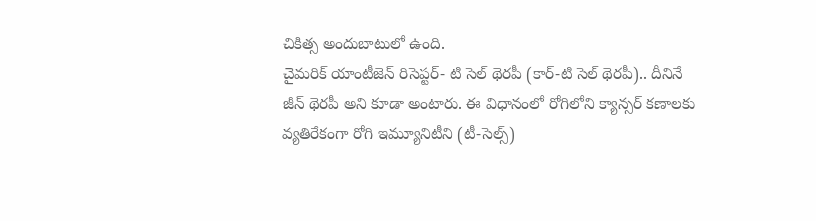చికిత్స అందుబాటులో ఉంది.
చైమరిక్ యాంటీజెన్ రిసెప్టర్- టి సెల్ థెరపీ (కార్-టి సెల్ థెరపీ).. దీనినే జీన్ థెరపీ అని కూడా అంటారు. ఈ విధానంలో రోగిలోని క్యాన్సర్ కణాలకు వ్యతిరేకంగా రోగి ఇమ్యూనిటీని (టీ-సెల్స్)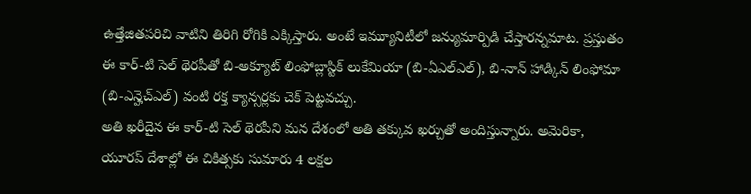ఉత్తేజితపరిచి వాటిని తిరిగి రోగికి ఎక్కిస్తారు. అంటే ఇమ్యూనిటీలో జన్యుమార్పిడి చేస్తారన్నమాట. ప్రస్తుతం ఈ కార్-టి సెల్ థెరపీతో బి-అక్యూట్ లింఫోబ్లాస్టిక్ లుకేమియా (బి-ఏఎల్ఎల్), బి-నాన్ హాడ్కిన్ లింఫోమా (బి-ఎన్హెచ్ఎల్) వంటి రక్త క్యాన్సర్లకు చెక్ పెట్టవచ్చు.
అతి ఖరీదైన ఈ కార్-టి సెల్ థెరపీని మన దేశంలో అతి తక్కువ ఖర్చుతో అందిస్తున్నారు. అమెరికా, యూరప్ దేశాల్లో ఈ చికిత్సకు సుమారు 4 లక్షల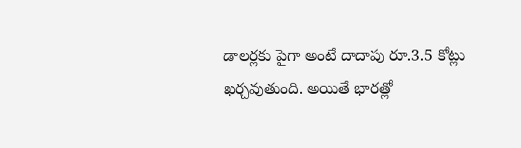డాలర్లకు పైగా అంటే దాదాపు రూ.3.5 కోట్లు ఖర్చవుతుంది. అయితే భారత్లో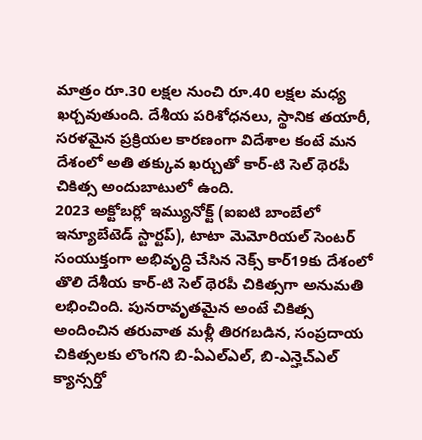మాత్రం రూ.30 లక్షల నుంచి రూ.40 లక్షల మధ్య ఖర్చవుతుంది. దేశీయ పరిశోధనలు, స్థానిక తయారీ, సరళమైన ప్రక్రియల కారణంగా విదేశాల కంటే మన దేశంలో అతి తక్కువ ఖర్చుతో కార్-టి సెల్ థెరపీ చికిత్స అందుబాటులో ఉంది.
2023 అక్టోబర్లో ఇమ్యునోక్ట్ (ఐఐటి బాంబేలో ఇన్యూబేటెడ్ స్టార్టప్), టాటా మెమోరియల్ సెంటర్ సంయుక్తంగా అభివృద్ధి చేసిన నెక్స్ కార్19కు దేశంలో తొలి దేశీయ కార్-టి సెల్ థెరపీ చికిత్సగా అనుమతి లభించింది. పునరావృతమైన అంటే చికిత్స అందించిన తరువాత మళ్లీ తిరగబడిన, సంప్రదాయ చికిత్సలకు లొంగని బి-ఏఎల్ఎల్, బి-ఎన్హెచ్ఎల్ క్యాన్సర్తో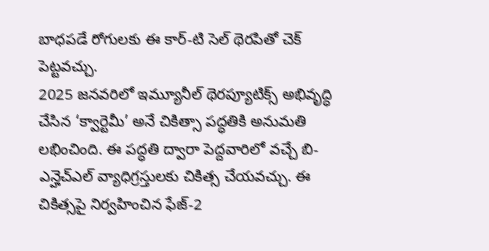బాధపడే రోగులకు ఈ కార్-టి సెల్ థెరపితో చెక్ పెట్టవచ్చు.
2025 జనవరిలో ఇమ్యూనీల్ థెరప్యూటిక్స్ అభివృద్ధి చేసిన ‘క్వార్టెమీ’ అనే చికిత్సా పద్ధతికి అనుమతి లభించింది. ఈ పద్ధతి ద్వారా పెద్దవారిలో వచ్చే బి-ఎన్హెచ్ఎల్ వ్యాధిగ్రస్తులకు చికిత్స చేయవచ్చు. ఈ చికిత్సపై నిర్వహించిన ఫేజ్-2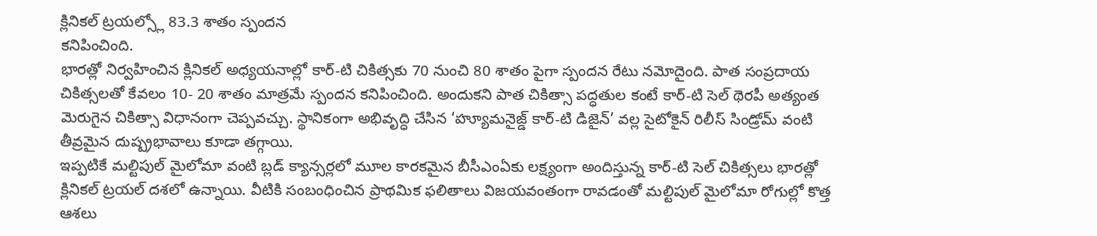క్లినికల్ ట్రయల్స్లో 83.3 శాతం స్పందన
కనిపించింది.
భారత్లో నిర్వహించిన క్లినికల్ అధ్యయనాల్లో కార్-టి చికిత్సకు 70 నుంచి 80 శాతం పైగా స్పందన రేటు నమోదైంది. పాత సంప్రదాయ చికిత్సలతో కేవలం 10- 20 శాతం మాత్రమే స్పందన కనిపించింది. అందుకని పాత చికిత్సా పద్ధతుల కంటే కార్-టి సెల్ థెరపీ అత్యంత మెరుగైన చికిత్సా విధానంగా చెప్పవచ్చు. స్థానికంగా అభివృద్ధి చేసిన ‘హ్యూమనైజ్డ్ కార్-టి డిజైన్’ వల్ల సైటోకైన్ రిలీస్ సిండ్రోమ్ వంటి
తీవ్రమైన దుష్ప్రభావాలు కూడా తగ్గాయి.
ఇప్పటికే మల్టిపుల్ మైలోమా వంటి బ్లడ్ క్యాన్సర్లలో మూల కారకమైన బీసీఎంఏకు లక్ష్యంగా అందిస్తున్న కార్-టి సెల్ చికిత్సలు భారత్లో క్లినికల్ ట్రయల్ దశలో ఉన్నాయి. వీటికి సంబంధించిన ప్రాథమిక ఫలితాలు విజయవంతంగా రావడంతో మల్టిపుల్ మైలోమా రోగుల్లో కొత్త ఆశలు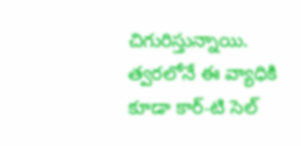చిగురిస్తున్నాయి. త్వరలోనే ఈ వ్యాధికి కూడా కార్-టి సెల్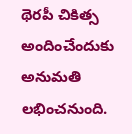థెరపీ చికిత్స అందించేందుకు అనుమతి లభించనుంది.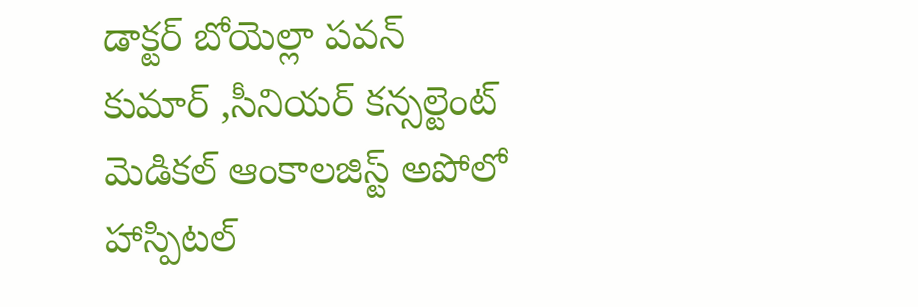డాక్టర్ బోయెల్లా పవన్ కుమార్ ,సీనియర్ కన్సల్టెంట్ మెడికల్ ఆంకాలజిస్ట్ అపోలో హాస్పిటల్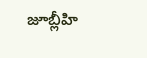జూబ్లీహి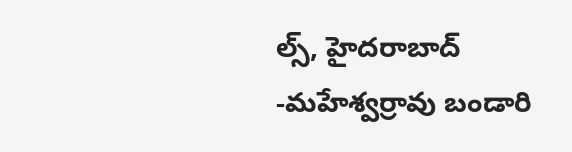ల్స్, హైదరాబాద్
-మహేశ్వర్రావు బండారి